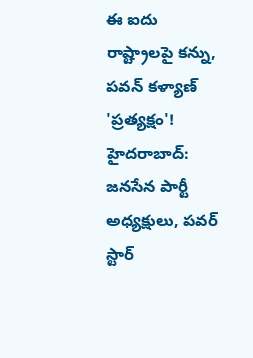ఈ ఐదు రాష్ట్రాలపై కన్ను, పవన్ కళ్యాణ్ 'ప్రత్యక్షం'!
హైదరాబాద్: జనసేన పార్టీ అధ్యక్షులు, పవర్ స్టార్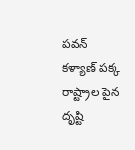పవన్ కళ్యాణ్ పక్క రాష్ట్రాల పైన దృష్టి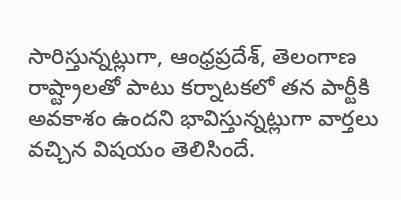సారిస్తున్నట్లుగా, ఆంధ్రప్రదేశ్, తెలంగాణ రాష్ట్రాలతో పాటు కర్నాటకలో తన పార్టీకి అవకాశం ఉందని భావిస్తున్నట్లుగా వార్తలు వచ్చిన విషయం తెలిసిందే.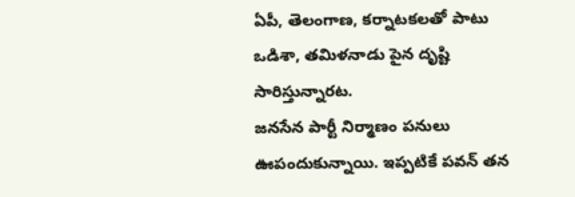ఏపీ, తెలంగాణ, కర్నాటకలతో పాటు ఒడిశా, తమిళనాడు పైన దృష్టి సారిస్తున్నారట.
జనసేన పార్టీ నిర్మాణం పనులు ఊపందుకున్నాయి. ఇప్పటికే పవన్ తన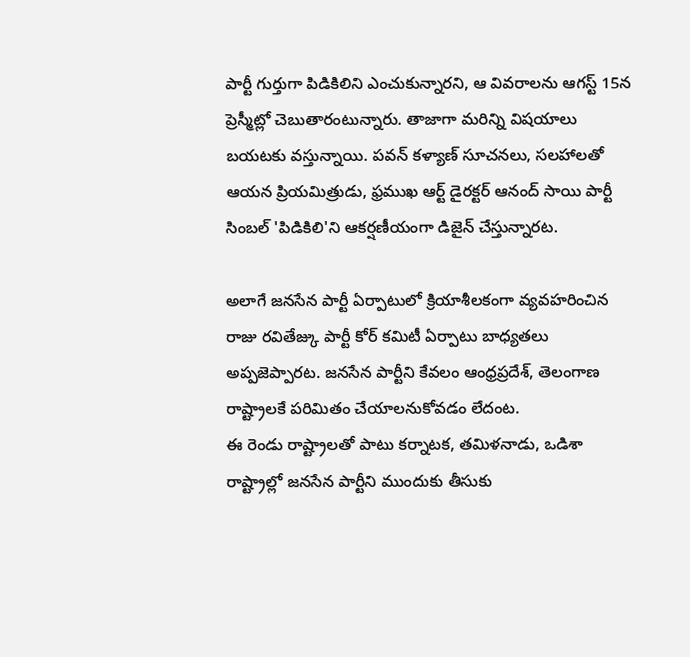పార్టీ గుర్తుగా పిడికిలిని ఎంచుకున్నారని, ఆ వివరాలను ఆగస్ట్ 15న ప్రెస్మీట్లో చెబుతారంటున్నారు. తాజాగా మరిన్ని విషయాలు బయటకు వస్తున్నాయి. పవన్ కళ్యాణ్ సూచనలు, సలహాలతో ఆయన ప్రియమిత్రుడు, ఫ్రముఖ ఆర్ట్ డైరక్టర్ ఆనంద్ సాయి పార్టీ సింబల్ 'పిడికిలి'ని ఆకర్షణీయంగా డిజైన్ చేస్తున్నారట.

అలాగే జనసేన పార్టీ ఏర్పాటులో క్రియాశీలకంగా వ్యవహరించిన రాజు రవితేజ్కు పార్టీ కోర్ కమిటీ ఏర్పాటు బాధ్యతలు అప్పజెప్పారట. జనసేన పార్టీని కేవలం ఆంధ్రప్రదేశ్, తెలంగాణ రాష్ట్రాలకే పరిమితం చేయాలనుకోవడం లేదంట.
ఈ రెండు రాష్ట్రాలతో పాటు కర్నాటక, తమిళనాడు, ఒడిశా రాష్ట్రాల్లో జనసేన పార్టీని ముందుకు తీసుకు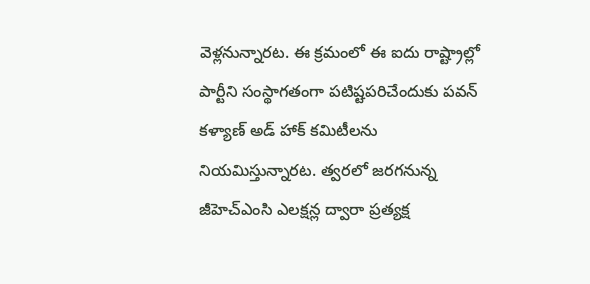వెళ్లనున్నారట. ఈ క్రమంలో ఈ ఐదు రాష్ట్రాల్లో పార్టీని సంస్థాగతంగా పటిష్టపరిచేందుకు పవన్ కళ్యాణ్ అడ్ హాక్ కమిటీలను నియమిస్తున్నారట. త్వరలో జరగనున్న జీహెచ్ఎంసి ఎలక్షన్ల ద్వారా ప్రత్యక్ష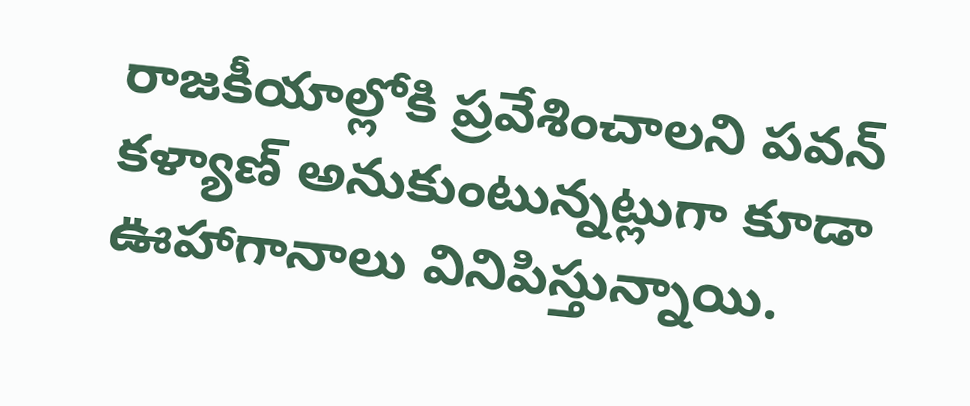రాజకీయాల్లోకి ప్రవేశించాలని పవన్ కళ్యాణ్ అనుకుంటున్నట్లుగా కూడా ఊహాగానాలు వినిపిస్తున్నాయి.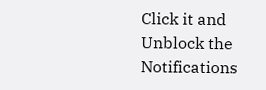Click it and Unblock the Notifications